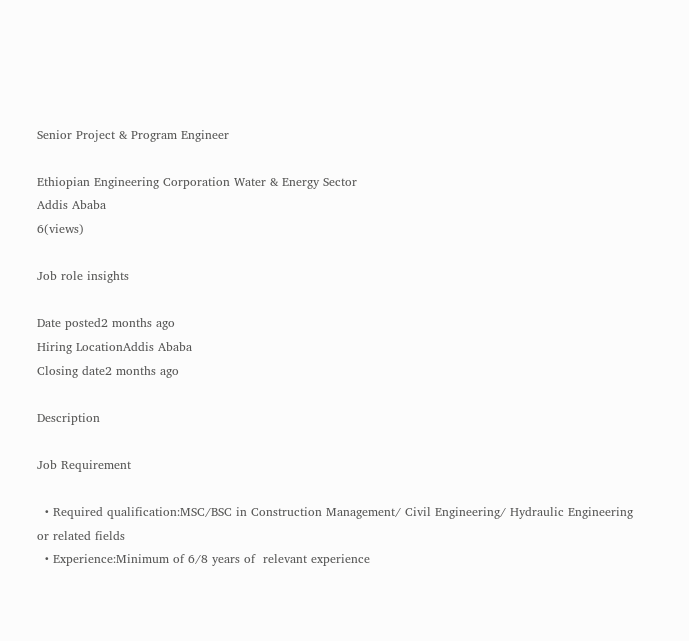Senior Project & Program Engineer

Ethiopian Engineering Corporation Water & Energy Sector
Addis Ababa
6(views)

Job role insights

Date posted2 months ago
Hiring LocationAddis Ababa
Closing date2 months ago

Description

Job Requirement

  • Required qualification:MSC/BSC in Construction Management/ Civil Engineering/ Hydraulic Engineering or related fields
  • Experience:Minimum of 6/8 years of  relevant experience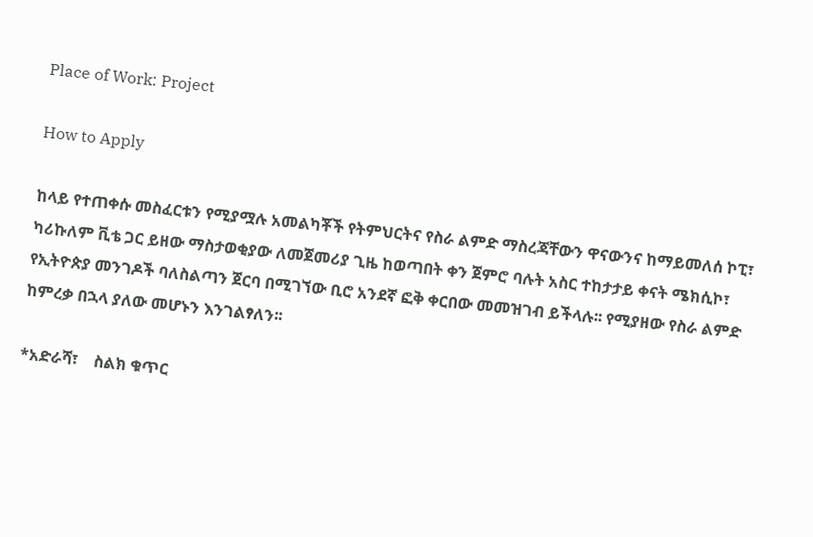Place of Work: Project

How to Apply

ከላይ የተጠቀሱ መስፈርቱን የሚያሟሉ አመልካቾች የትምህርትና የስራ ልምድ ማስረጃቸውን ዋናውንና ከማይመለሰ ኮፒ፣ ካሪኩለም ቪቴ ጋር ይዘው ማስታወቂያው ለመጀመሪያ ጊዜ ከወጣበት ቀን ጀምሮ ባሉት አስር ተከታታይ ቀናት ሜክሲኮ፣ የኢትዮጵያ መንገዶች ባለስልጣን ጀርባ በሚገኘው ቢሮ አንደኛ ፎቅ ቀርበው መመዝገብ ይችላሉ፡፡ የሚያዘው የስራ ልምድ ከምረቃ በኋላ ያለው መሆኑን እንገልፃለን፡፡

*አድራሻ፣    ስልክ ቁጥር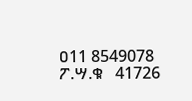ዐ11 8549078  ፖ.ሣ.ቁ   41726